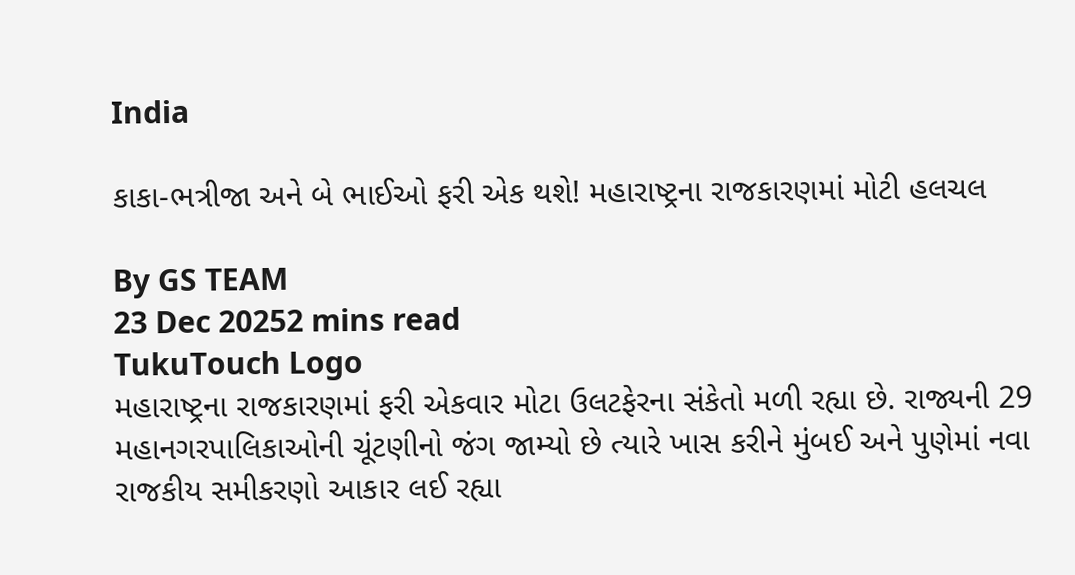India

કાકા-ભત્રીજા અને બે ભાઈઓ ફરી એક થશે! મહારાષ્ટ્રના રાજકારણમાં મોટી હલચલ

By GS TEAM
23 Dec 20252 mins read
TukuTouch Logo
મહારાષ્ટ્રના રાજકારણમાં ફરી એકવાર મોટા ઉલટફેરના સંકેતો મળી રહ્યા છે. રાજ્યની 29 મહાનગરપાલિકાઓની ચૂંટણીનો જંગ જામ્યો છે ત્યારે ખાસ કરીને મુંબઈ અને પુણેમાં નવા રાજકીય સમીકરણો આકાર લઈ રહ્યા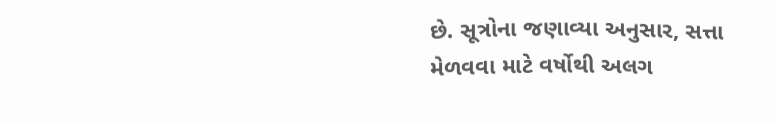છે. સૂત્રોના જણાવ્યા અનુસાર, સત્તા મેળવવા માટે વર્ષોથી અલગ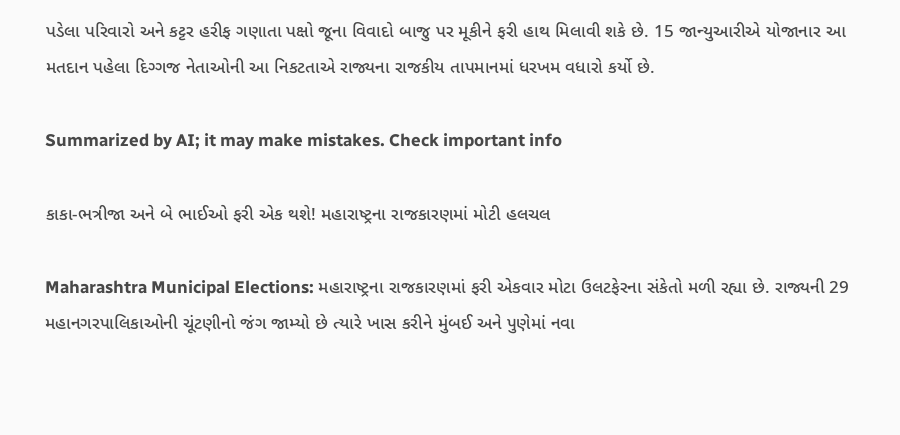પડેલા પરિવારો અને કટ્ટર હરીફ ગણાતા પક્ષો જૂના વિવાદો બાજુ પર મૂકીને ફરી હાથ મિલાવી શકે છે. 15 જાન્યુઆરીએ યોજાનાર આ મતદાન પહેલા દિગ્ગજ નેતાઓની આ નિકટતાએ રાજ્યના રાજકીય તાપમાનમાં ધરખમ વધારો કર્યો છે.

Summarized by AI; it may make mistakes. Check important info

કાકા-ભત્રીજા અને બે ભાઈઓ ફરી એક થશે! મહારાષ્ટ્રના રાજકારણમાં મોટી હલચલ

Maharashtra Municipal Elections: મહારાષ્ટ્રના રાજકારણમાં ફરી એકવાર મોટા ઉલટફેરના સંકેતો મળી રહ્યા છે. રાજ્યની 29 મહાનગરપાલિકાઓની ચૂંટણીનો જંગ જામ્યો છે ત્યારે ખાસ કરીને મુંબઈ અને પુણેમાં નવા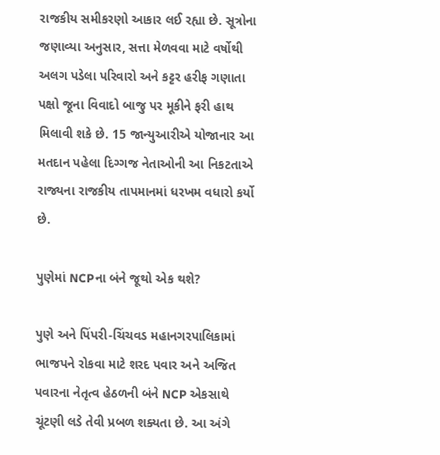રાજકીય સમીકરણો આકાર લઈ રહ્યા છે. સૂત્રોના જણાવ્યા અનુસાર, સત્તા મેળવવા માટે વર્ષોથી અલગ પડેલા પરિવારો અને કટ્ટર હરીફ ગણાતા પક્ષો જૂના વિવાદો બાજુ પર મૂકીને ફરી હાથ મિલાવી શકે છે. 15 જાન્યુઆરીએ યોજાનાર આ મતદાન પહેલા દિગ્ગજ નેતાઓની આ નિકટતાએ રાજ્યના રાજકીય તાપમાનમાં ધરખમ વધારો કર્યો છે.

પુણેમાં NCPના બંને જૂથો એક થશે?

પુણે અને પિંપરી-ચિંચવડ મહાનગરપાલિકામાં ભાજપને રોકવા માટે શરદ પવાર અને અજિત પવારના નેતૃત્વ હેઠળની બંને NCP એકસાથે ચૂંટણી લડે તેવી પ્રબળ શક્યતા છે. આ અંગે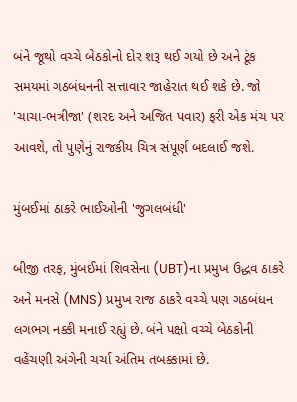બંને જૂથો વચ્ચે બેઠકોનો દોર શરૂ થઈ ગયો છે અને ટૂંક સમયમાં ગઠબંધનની સત્તાવાર જાહેરાત થઈ શકે છે. જો 'ચાચા-ભત્રીજા' (શરદ અને અજિત પવાર) ફરી એક મંચ પર આવશે, તો પુણેનું રાજકીય ચિત્ર સંપૂર્ણ બદલાઈ જશે.

મુંબઈમાં ઠાકરે ભાઈઓની 'જુગલબંધી'

બીજી તરફ, મુંબઈમાં શિવસેના (UBT)ના પ્રમુખ ઉદ્ધવ ઠાકરે અને મનસે (MNS) પ્રમુખ રાજ ઠાકરે વચ્ચે પણ ગઠબંધન લગભગ નક્કી મનાઈ રહ્યું છે. બંને પક્ષો વચ્ચે બેઠકોની વહેંચણી અંગેની ચર્ચા અંતિમ તબક્કામાં છે.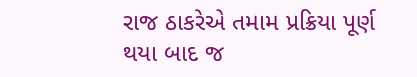રાજ ઠાકરેએ તમામ પ્રક્રિયા પૂર્ણ થયા બાદ જ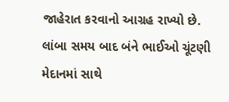જાહેરાત કરવાનો આગ્રહ રાખ્યો છે. લાંબા સમય બાદ બંને ભાઈઓ ચૂંટણી મેદાનમાં સાથે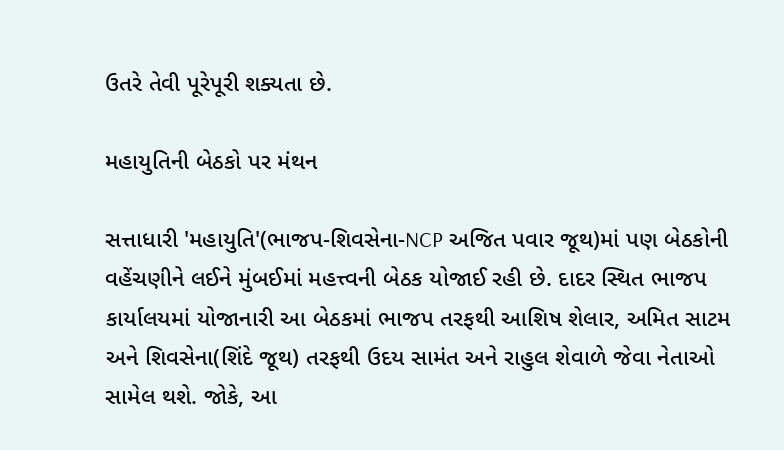ઉતરે તેવી પૂરેપૂરી શક્યતા છે.

મહાયુતિની બેઠકો પર મંથન

સત્તાધારી 'મહાયુતિ'(ભાજપ-શિવસેના-NCP અજિત પવાર જૂથ)માં પણ બેઠકોની વહેંચણીને લઈને મુંબઈમાં મહત્ત્વની બેઠક યોજાઈ રહી છે. દાદર સ્થિત ભાજપ કાર્યાલયમાં યોજાનારી આ બેઠકમાં ભાજપ તરફથી આશિષ શેલાર, અમિત સાટમ અને શિવસેના(શિંદે જૂથ) તરફથી ઉદય સામંત અને રાહુલ શેવાળે જેવા નેતાઓ સામેલ થશે. જોકે, આ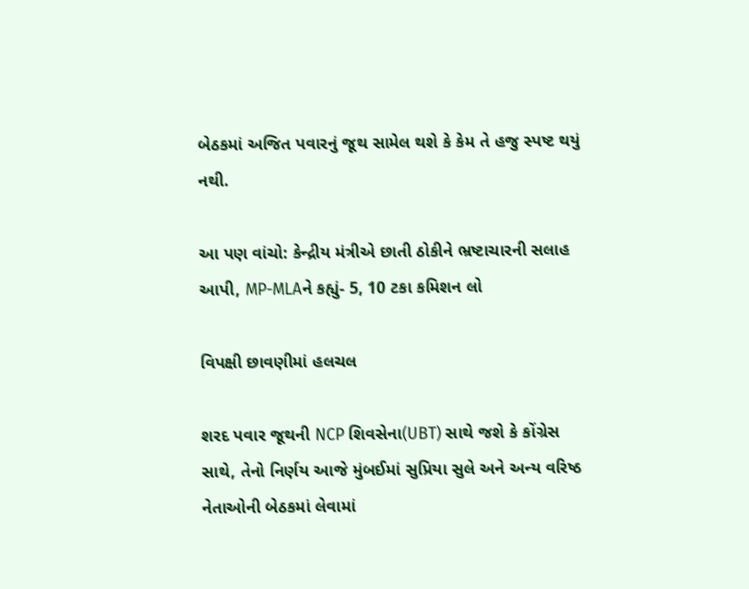બેઠકમાં અજિત પવારનું જૂથ સામેલ થશે કે કેમ તે હજુ સ્પષ્ટ થયું નથી.

આ પણ વાંચો: કેન્દ્રીય મંત્રીએ છાતી ઠોકીને ભ્રષ્ટાચારની સલાહ આપી, MP-MLAને કહ્યું- 5, 10 ટકા કમિશન લો

વિપક્ષી છાવણીમાં હલચલ

શરદ પવાર જૂથની NCP શિવસેના(UBT) સાથે જશે કે કોંગ્રેસ સાથે, તેનો નિર્ણય આજે મુંબઈમાં સુપ્રિયા સુલે અને અન્ય વરિષ્ઠ નેતાઓની બેઠકમાં લેવામાં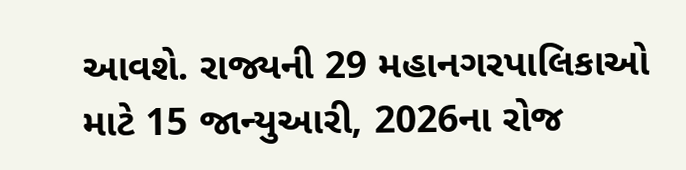આવશે. રાજ્યની 29 મહાનગરપાલિકાઓ માટે 15 જાન્યુઆરી, 2026ના રોજ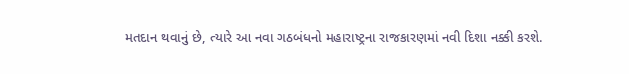મતદાન થવાનું છે, ત્યારે આ નવા ગઠબંધનો મહારાષ્ટ્રના રાજકારણમાં નવી દિશા નક્કી કરશે.